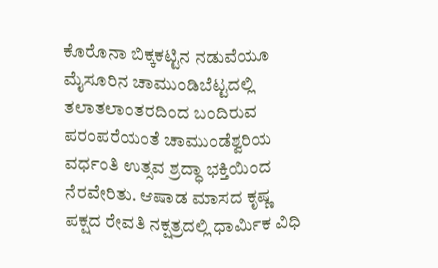ಕೊರೊನಾ ಬಿಕ್ಕಕಟ್ಟಿನ ನಡುವೆಯೂ ಮೈಸೂರಿನ ಚಾಮುಂಡಿಬೆಟ್ಟದಲ್ಲಿ ತಲಾತಲಾಂತರದಿಂದ ಬಂದಿರುವ ಪರಂಪರೆಯಂತೆ ಚಾಮುಂಡೆಶ್ವರಿಯ ವರ್ಧಂತಿ ಉತ್ಸವ ಶ್ರದ್ಧಾ ಭಕ್ತಿಯಿಂದ ನೆರವೇರಿತು. ಆಷಾಡ ಮಾಸದ ಕೃಷ್ಣ ಪಕ್ಷದ ರೇವತಿ ನಕ್ಷತ್ರದಲ್ಲಿ ಧಾರ್ಮಿಕ ವಿಧಿ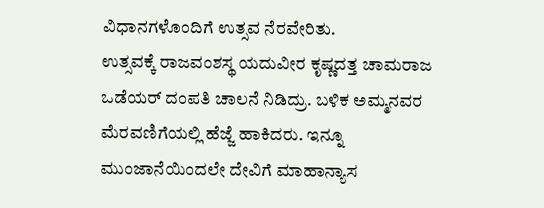ವಿಧಾನಗಳೊಂದಿಗೆ ಉತ್ಸವ ನೆರವೇರಿತು.
ಉತ್ಸವಕ್ಕೆ ರಾಜವಂಶಸ್ಥ ಯದುವೀರ ಕೃಷ್ಣದತ್ತ ಚಾಮರಾಜ ಒಡೆಯರ್ ದಂಪತಿ ಚಾಲನೆ ನಿಡಿದ್ರು. ಬಳಿಕ ಅಮ್ಮನವರ ಮೆರವಣಿಗೆಯಲ್ಲಿ ಹೆಜ್ಜೆ ಹಾಕಿದರು. ಇನ್ನೂ ಮುಂಜಾನೆಯಿಂದಲೇ ದೇವಿಗೆ ಮಾಹಾನ್ಯಾಸ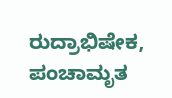ರುದ್ರಾಭಿಷೇಕ, ಪಂಚಾಮೃತ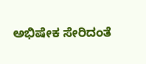ಅಭಿಷೇಕ ಸೇರಿದಂತೆ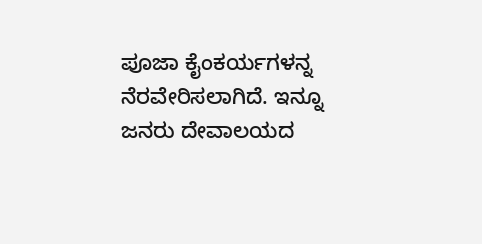ಪೂಜಾ ಕೈಂಕರ್ಯಗಳನ್ನ ನೆರವೇರಿಸಲಾಗಿದೆ. ಇನ್ನೂ ಜನರು ದೇವಾಲಯದ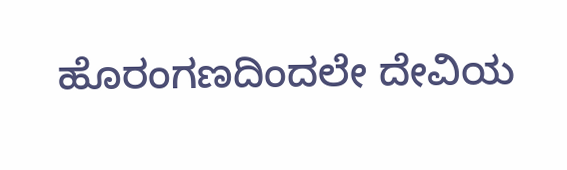ಹೊರಂಗಣದಿಂದಲೇ ದೇವಿಯ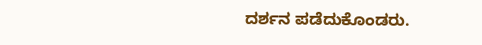ದರ್ಶನ ಪಡೆದುಕೊಂಡರು.